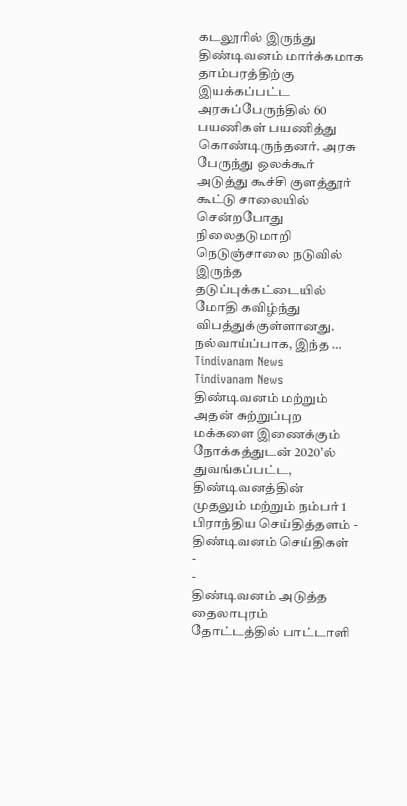கடலூரில் இருந்து திண்டிவனம் மார்க்கமாக தாம்பரத்திற்கு இயக்கப்பட்ட அரசுப்பேருந்தில் 60 பயணிகள் பயணித்து கொண்டிருந்தனர். அரசு பேருந்து ஒலக்கூர் அடுத்து கூச்சி குளத்தூர் கூட்டு சாலையில் சென்றபோது நிலைதடுமாறி நெடுஞ்சாலை நடுவில் இருந்த தடுப்புக்கட்டையில் மோதி கவிழ்ந்து விபத்துக்குள்ளானது. நல்வாய்ப்பாக, இந்த …
Tindivanam News
Tindivanam News
திண்டிவனம் மற்றும் அதன் சுற்றுப்புற மக்களை இணைக்கும் நோக்கத்துடன் 2020’ல் துவங்கப்பட்ட, திண்டிவனத்தின் முதலும் மற்றும் நம்பர் 1 பிராந்திய செய்தித்தளம் - திண்டிவனம் செய்திகள்
-
-
திண்டிவனம் அடுத்த தைலாபுரம் தோட்டத்தில் பாட்டாளி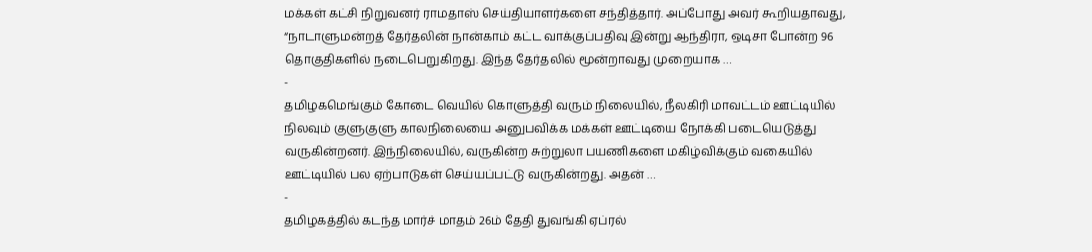மக்கள் கட்சி நிறுவனர் ராமதாஸ் செய்தியாளர்களை சந்தித்தார். அப்போது அவர் கூறியதாவது, “நாடாளுமன்றத் தேர்தலின் நான்காம் கட்ட வாக்குப்பதிவு இன்று ஆந்திரா, ஒடிசா போன்ற 96 தொகுதிகளில் நடைபெறுகிறது. இந்த தேர்தலில் மூன்றாவது முறையாக …
-
தமிழகமெங்கும் கோடை வெயில் கொளுத்தி வரும் நிலையில், நீலகிரி மாவட்டம் ஊட்டியில் நிலவும் குளுகுளு காலநிலையை அனுபவிக்க மக்கள் ஊட்டியை நோக்கி படையெடுத்து வருகின்றனர். இந்நிலையில், வருகின்ற சுற்றுலா பயணிகளை மகிழ்விக்கும் வகையில் ஊட்டியில் பல ஏற்பாடுகள் செய்யப்பட்டு வருகின்றது. அதன் …
-
தமிழகத்தில் கடந்த மார்ச் மாதம் 26ம் தேதி துவங்கி ஏப்ரல்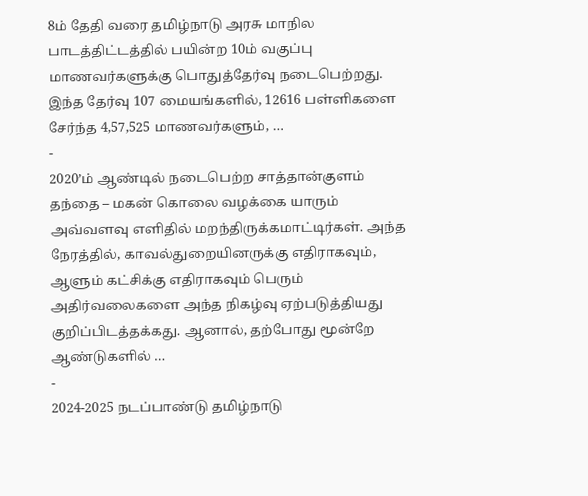8ம் தேதி வரை தமிழ்நாடு அரசு மாநில பாடத்திட்டத்தில் பயின்ற 10ம் வகுப்பு மாணவர்களுக்கு பொதுத்தேர்வு நடைபெற்றது. இந்த தேர்வு 107 மையங்களில், 12616 பள்ளிகளை சேர்ந்த 4,57,525 மாணவர்களும், …
-
2020’ம் ஆண்டில் நடைபெற்ற சாத்தான்குளம் தந்தை – மகன் கொலை வழக்கை யாரும் அவ்வளவு எளிதில் மறந்திருக்கமாட்டிர்கள். அந்த நேரத்தில், காவல்துறையினருக்கு எதிராகவும், ஆளும் கட்சிக்கு எதிராகவும் பெரும் அதிர்வலைகளை அந்த நிகழ்வு ஏற்படுத்தியது குறிப்பிடத்தக்கது. ஆனால், தற்போது மூன்றே ஆண்டுகளில் …
-
2024-2025 நடப்பாண்டு தமிழ்நாடு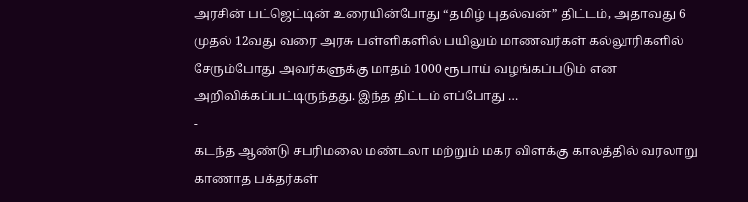அரசின் பட்ஜெட்டின் உரையின்போது “தமிழ் புதல்வன்” திட்டம், அதாவது 6 முதல் 12வது வரை அரசு பள்ளிகளில் பயிலும் மாணவர்கள் கல்லூரிகளில் சேரும்போது அவர்களுக்கு மாதம் 1000 ரூபாய் வழங்கப்படும் என அறிவிக்கப்பட்டிருந்தது. இந்த திட்டம் எப்போது …
-
கடந்த ஆண்டு சபரிமலை மண்டலா மற்றும் மகர விளக்கு காலத்தில் வரலாறு காணாத பக்தர்கள்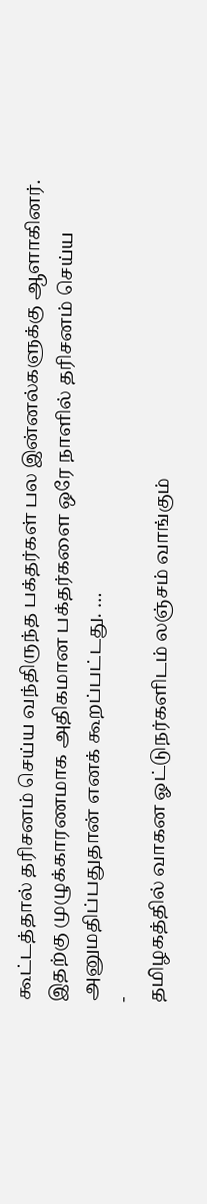கூட்டத்தால் தரிசனம் செய்ய வந்திருந்த பக்தர்கள் பல இன்னல்களுக்கு ஆளாகினர். இதற்கு முழுக்காரணமாக அதிகமான பக்தர்களை ஒரே நாளில் தரிசனம் செய்ய அனுமதிப்பதுதான் எனக் கூறப்பட்டது. …
-
தமிழகத்தில் வாகன ஓட்டுநர்களிடம் லஞ்சம் வாங்கும்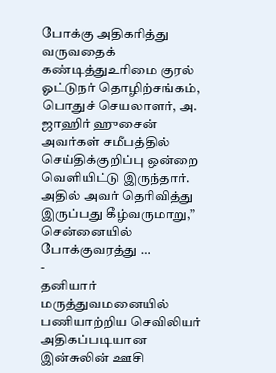போக்கு அதிகரித்து வருவதைக் கண்டித்துஉரிமை குரல் ஓட்டுநர் தொழிற்சங்கம், பொதுச் செயலாளர், அ. ஜாஹிர் ஹுசைன் அவர்கள் சமீபத்தில் செய்திக்குறிப்பு ஒன்றை வெளியிட்டு இருந்தார். அதில் அவர் தெரிவித்து இருப்பது கீழ்வருமாறு,” சென்னையில் போக்குவரத்து …
-
தனியார் மருத்துவமனையில் பணியாற்றிய செவிலியர் அதிகப்படியான இன்சுலின் ஊசி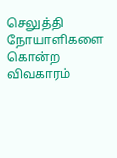செலுத்தி நோயாளிகளை கொன்ற விவகாரம்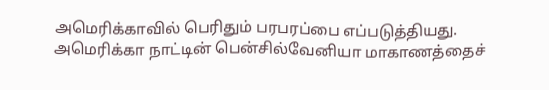அமெரிக்காவில் பெரிதும் பரபரப்பை எப்படுத்தியது. அமெரிக்கா நாட்டின் பென்சில்வேனியா மாகாணத்தைச்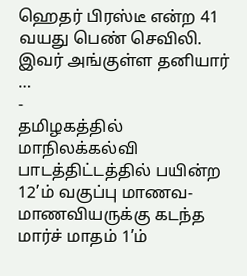ஹெதர் பிரஸ்டீ என்ற 41 வயது பெண் செவிலி. இவர் அங்குள்ள தனியார் …
-
தமிழகத்தில் மாநிலக்கல்வி பாடத்திட்டத்தில் பயின்ற 12’ம் வகுப்பு மாணவ- மாணவியருக்கு கடந்த மார்ச் மாதம் 1’ம்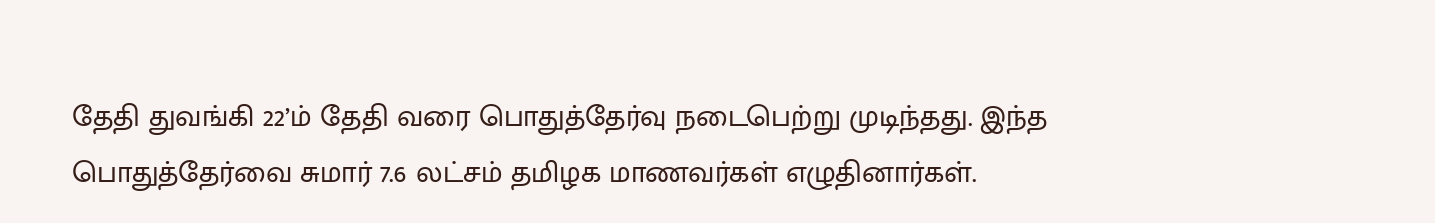தேதி துவங்கி 22’ம் தேதி வரை பொதுத்தேர்வு நடைபெற்று முடிந்தது. இந்த பொதுத்தேர்வை சுமார் 7.6 லட்சம் தமிழக மாணவர்கள் எழுதினார்கள்.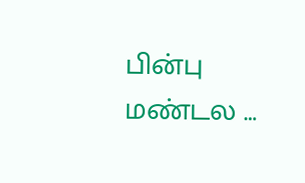பின்பு மண்டல …